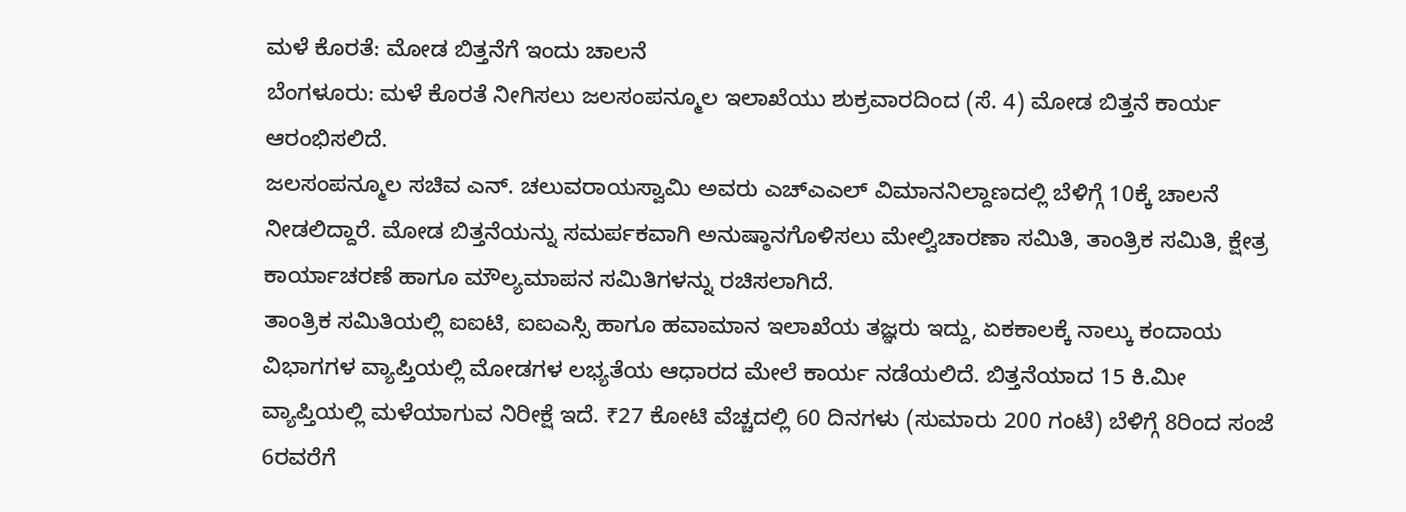ಮಳೆ ಕೊರತೆ: ಮೋಡ ಬಿತ್ತನೆಗೆ ಇಂದು ಚಾಲನೆ
ಬೆಂಗಳೂರು: ಮಳೆ ಕೊರತೆ ನೀಗಿಸಲು ಜಲಸಂಪನ್ಮೂಲ ಇಲಾಖೆಯು ಶುಕ್ರವಾರದಿಂದ (ಸೆ. 4) ಮೋಡ ಬಿತ್ತನೆ ಕಾರ್ಯ ಆರಂಭಿಸಲಿದೆ.
ಜಲಸಂಪನ್ಮೂಲ ಸಚಿವ ಎನ್. ಚಲುವರಾಯಸ್ವಾಮಿ ಅವರು ಎಚ್ಎಎಲ್ ವಿಮಾನನಿಲ್ದಾಣದಲ್ಲಿ ಬೆಳಿಗ್ಗೆ 10ಕ್ಕೆ ಚಾಲನೆ ನೀಡಲಿದ್ದಾರೆ. ಮೋಡ ಬಿತ್ತನೆಯನ್ನು ಸಮರ್ಪಕವಾಗಿ ಅನುಷ್ಠಾನಗೊಳಿಸಲು ಮೇಲ್ವಿಚಾರಣಾ ಸಮಿತಿ, ತಾಂತ್ರಿಕ ಸಮಿತಿ, ಕ್ಷೇತ್ರ ಕಾರ್ಯಾಚರಣೆ ಹಾಗೂ ಮೌಲ್ಯಮಾಪನ ಸಮಿತಿಗಳನ್ನು ರಚಿಸಲಾಗಿದೆ.
ತಾಂತ್ರಿಕ ಸಮಿತಿಯಲ್ಲಿ ಐಐಟಿ, ಐಐಎಸ್ಸಿ ಹಾಗೂ ಹವಾಮಾನ ಇಲಾಖೆಯ ತಜ್ಞರು ಇದ್ದು, ಏಕಕಾಲಕ್ಕೆ ನಾಲ್ಕು ಕಂದಾಯ ವಿಭಾಗಗಳ ವ್ಯಾಪ್ತಿಯಲ್ಲಿ ಮೋಡಗಳ ಲಭ್ಯತೆಯ ಆಧಾರದ ಮೇಲೆ ಕಾರ್ಯ ನಡೆಯಲಿದೆ. ಬಿತ್ತನೆಯಾದ 15 ಕಿ.ಮೀ ವ್ಯಾಪ್ತಿಯಲ್ಲಿ ಮಳೆಯಾಗುವ ನಿರೀಕ್ಷೆ ಇದೆ. ₹27 ಕೋಟಿ ವೆಚ್ಚದಲ್ಲಿ 60 ದಿನಗಳು (ಸುಮಾರು 200 ಗಂಟೆ) ಬೆಳಿಗ್ಗೆ 8ರಿಂದ ಸಂಜೆ 6ರವರೆಗೆ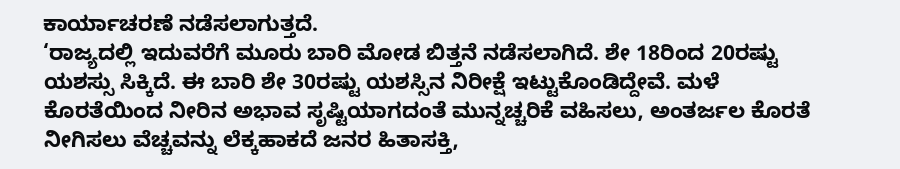ಕಾರ್ಯಾಚರಣೆ ನಡೆಸಲಾಗುತ್ತದೆ.
‘ರಾಜ್ಯದಲ್ಲಿ ಇದುವರೆಗೆ ಮೂರು ಬಾರಿ ಮೋಡ ಬಿತ್ತನೆ ನಡೆಸಲಾಗಿದೆ. ಶೇ 18ರಿಂದ 20ರಷ್ಟು ಯಶಸ್ಸು ಸಿಕ್ಕಿದೆ. ಈ ಬಾರಿ ಶೇ 30ರಷ್ಟು ಯಶಸ್ಸಿನ ನಿರೀಕ್ಷೆ ಇಟ್ಟುಕೊಂಡಿದ್ದೇವೆ. ಮಳೆ ಕೊರತೆಯಿಂದ ನೀರಿನ ಅಭಾವ ಸೃಷ್ಟಿಯಾಗದಂತೆ ಮುನ್ನಚ್ಚರಿಕೆ ವಹಿಸಲು, ಅಂತರ್ಜಲ ಕೊರತೆ ನೀಗಿಸಲು ವೆಚ್ಚವನ್ನು ಲೆಕ್ಕಹಾಕದೆ ಜನರ ಹಿತಾಸಕ್ತಿ,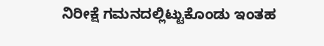ನಿರೀಕ್ಷೆ ಗಮನದಲ್ಲಿಟ್ಟುಕೊಂಡು ಇಂತಹ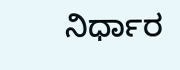ನಿರ್ಧಾರ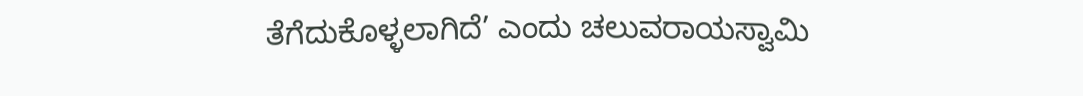ತೆಗೆದುಕೊಳ್ಳಲಾಗಿದೆ’ ಎಂದು ಚಲುವರಾಯಸ್ವಾಮಿ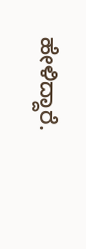ಹೇಳಿದ್ದಾರೆ.